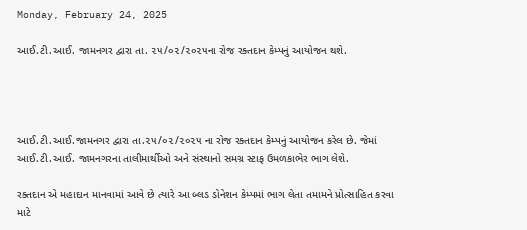Monday, February 24, 2025

આઈ.ટી.આઈ. જામનગર દ્વારા તા. ૨૫/૦૨/૨૦૨૫ના રોજ રક્તદાન કેમ્પનું આયોજન થશે.




આઈ.ટી.આઈ.જામનગર દ્વારા તા.૨૫/૦૨/૨૦૨૫ ના રોજ રક્તદાન કેમ્પનું આયોજન કરેલ છે. જેમાં આઈ.ટી.આઈ. જામનગરના તાલીમાર્થીઓ અને સંસ્થાનો સમગ્ર સ્ટાફ ઉમળકાભેર ભાગ લેશે.

રક્તદાન એ મહાદાન માનવામાં આવે છે ત્યારે આ બ્લડ ડોનેશન કેમ્પમાં ભાગ લેતા તમામને પ્રોત્સાહિત કરવા માટે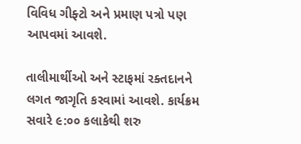વિવિધ ગીફ્ટો અને પ્રમાણ પત્રો પણ આપવમાં આવશે.

તાલીમાર્થીઓ અને સ્ટાફમાં રક્તદાનને લગત જાગૃતિ કરવામાં આવશે. કાર્યક્રમ સવારે ૯:૦૦ કલાકેથી શરુ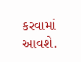કરવામાં આવશે.